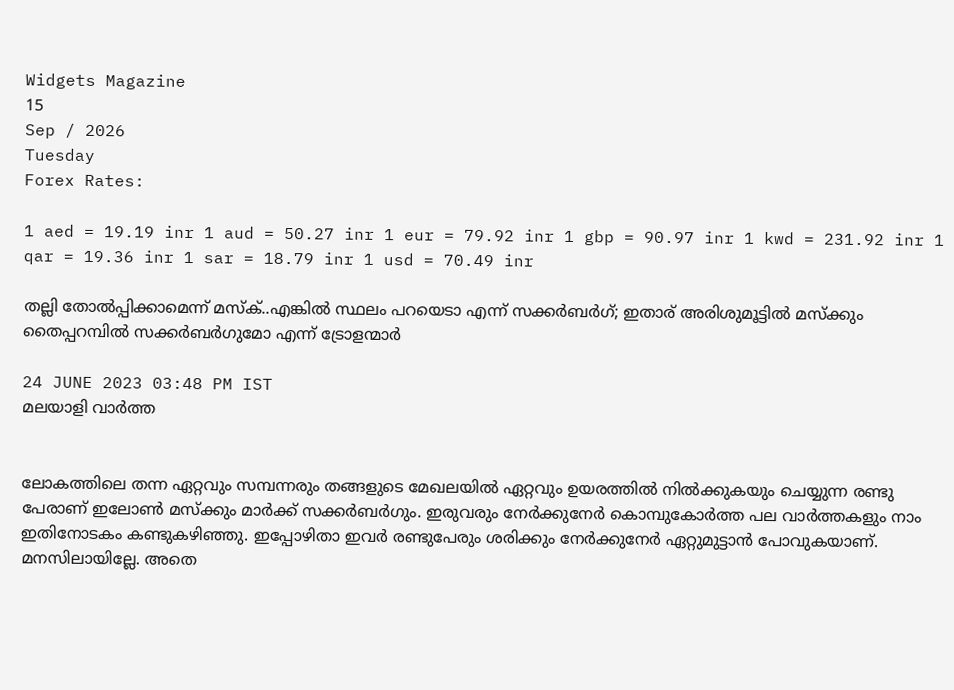Widgets Magazine
15
Sep / 2026
Tuesday
Forex Rates:

1 aed = 19.19 inr 1 aud = 50.27 inr 1 eur = 79.92 inr 1 gbp = 90.97 inr 1 kwd = 231.92 inr 1 qar = 19.36 inr 1 sar = 18.79 inr 1 usd = 70.49 inr

തല്ലി തോൽപ്പിക്കാമെന്ന് മസ്‌ക്..എങ്കിൽ സ്ഥലം പറയെടാ എന്ന് സക്കര്‍ബര്‍ഗ്; ഇതാര് അരിശുമൂട്ടില്‍ മസ്ക്കും തൈപ്പറമ്പില്‍ സക്കര്‍ബര്‍ഗുമോ എന്ന് ട്രോളന്മാർ

24 JUNE 2023 03:48 PM IST
മലയാളി വാര്‍ത്ത


ലോകത്തിലെ തന്ന ഏറ്റവും സമ്പന്നരും തങ്ങളുടെ മേഖലയില്‍ ഏറ്റവും ഉയരത്തില്‍ നില്‍ക്കുകയും ചെയ്യുന്ന രണ്ടു പേരാണ് ഇലോണ്‍ മസ്‌ക്കും മാര്‍ക്ക് സക്കര്‍ബര്‍ഗും. ഇരുവരും നേര്‍ക്കുനേര്‍ കൊമ്പുകോര്‍ത്ത പല വാര്‍ത്തകളും നാം ഇതിനോടകം കണ്ടുകഴിഞ്ഞു. ഇപ്പോഴിതാ ഇവര്‍ രണ്ടുപേരും ശരിക്കും നേര്‍ക്കുനേര്‍ ഏറ്റുമുട്ടാന്‍ പോവുകയാണ്. മനസിലായില്ലേ. അതെ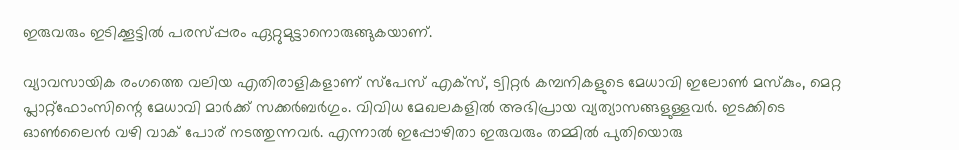ഇരുവരും ഇടിക്കൂട്ടില്‍ പരസ്പ്പരം ഏറ്റുമുട്ടാനൊരുങ്ങുകയാണ്.

വ്യാവസായിക രംഗത്തെ വലിയ എതിരാളികളാണ് സ്‌പേസ് എക്‌സ്, ട്വിറ്റര്‍ കമ്പനികളുടെ മേധാവി ഇലോണ്‍ മസ്‌കും, മെറ്റ പ്ലാറ്റ്‌ഫോംസിന്റെ മേധാവി മാര്‍ക്ക് സക്കര്‍ബര്‍ഗും. വിവിധ മേഖലകളില്‍ അഭിപ്രായ വ്യത്യാസങ്ങളുള്ളവര്‍. ഇടക്കിടെ ഓണ്‍ലൈന്‍ വഴി വാക് പോര് നടത്തുന്നവര്‍. എന്നാല്‍ ഇപ്പോഴിതാ ഇരുവരും തമ്മില്‍ പുതിയൊരു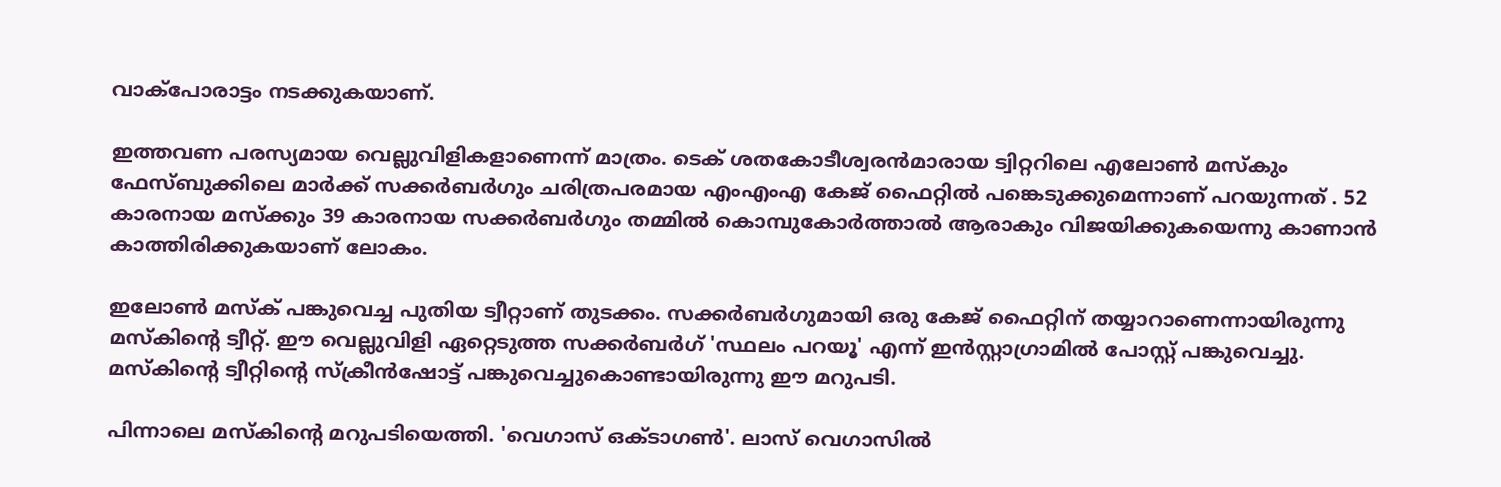വാക്‌പോരാട്ടം നടക്കുകയാണ്.

ഇത്തവണ പരസ്യമായ വെല്ലുവിളികളാണെന്ന് മാത്രം. ടെക് ശതകോടീശ്വരൻമാരായ ട്വിറ്ററിലെ എലോൺ മസ്‌കും ഫേസ്ബുക്കിലെ മാർക്ക് സക്കർബർഗും ചരിത്രപരമായ എംഎംഎ കേജ് ഫൈറ്റിൽ പങ്കെടുക്കുമെന്നാണ് പറയുന്നത് . 52 കാരനായ മസ്‌ക്കും 39 കാരനായ സക്കര്‍ബര്‍ഗും തമ്മില്‍ കൊമ്പുകോര്‍ത്താല്‍ ആരാകും വിജയിക്കുകയെന്നു കാണാന്‍ കാത്തിരിക്കുകയാണ് ലോകം.

ഇലോണ്‍ മസ്‌ക് പങ്കുവെച്ച പുതിയ ട്വീറ്റാണ് തുടക്കം. സക്കര്‍ബര്‍ഗുമായി ഒരു കേജ് ഫൈറ്റിന് തയ്യാറാണെന്നായിരുന്നു മസ്‌കിന്റെ ട്വീറ്റ്. ഈ വെല്ലുവിളി ഏറ്റെടുത്ത സക്കര്‍ബര്‍ഗ് 'സ്ഥലം പറയൂ' എന്ന് ഇന്‍സ്റ്റാഗ്രാമില്‍ പോസ്റ്റ് പങ്കുവെച്ചു. മസ്‌കിന്റെ ട്വീറ്റിന്റെ സ്‌ക്രീന്‍ഷോട്ട് പങ്കുവെച്ചുകൊണ്ടായിരുന്നു ഈ മറുപടി.

പിന്നാലെ മസ്‌കിന്റെ മറുപടിയെത്തി. 'വെഗാസ് ഒക്ടാഗണ്‍'. ലാസ് വെഗാസില്‍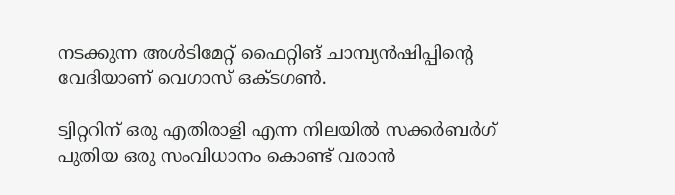നടക്കുന്ന അള്‍ടിമേറ്റ് ഫൈറ്റിങ് ചാമ്പ്യന്‍ഷിപ്പിന്റെ വേദിയാണ് വെഗാസ് ഒക്ടഗണ്‍.

ട്വിറ്ററിന് ഒരു എതിരാളി എന്ന നിലയില്‍ സക്കര്‍ബര്‍ഗ് പുതിയ ഒരു സംവിധാനം കൊണ്ട് വരാന്‍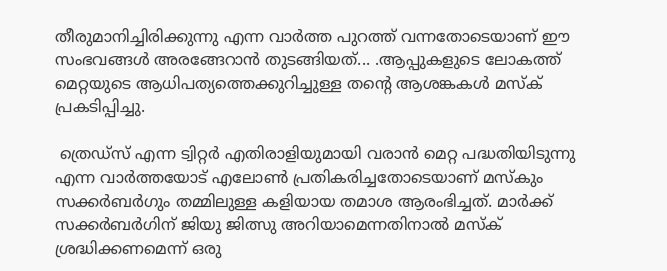തീരുമാനിച്ചിരിക്കുന്നു എന്ന വാര്‍ത്ത പുറത്ത് വന്നതോടെയാണ് ഈ സംഭവങ്ങള്‍ അരങ്ങേറാന്‍ തുടങ്ങിയത്... .ആപ്പുകളുടെ ലോകത്ത് മെറ്റയുടെ ആധിപത്യത്തെക്കുറിച്ചുള്ള തന്റെ ആശങ്കകൾ മസ്‌ക് പ്രകടിപ്പിച്ചു.

 ത്രെഡ്സ് എന്ന ട്വിറ്റര്‍ എതിരാളിയുമായി വരാന്‍ മെറ്റ പദ്ധതിയിടുന്നു എന്ന വാര്‍ത്തയോട് എലോണ്‍ പ്രതികരിച്ചതോടെയാണ് മസ്‌കും സക്കര്‍ബര്‍ഗും തമ്മിലുള്ള കളിയായ തമാശ ആരംഭിച്ചത്. മാർക്ക് സക്കർബർഗിന് ജിയു ജിത്സു അറിയാമെന്നതിനാൽ മസ്ക് ശ്രദ്ധിക്കണമെന്ന് ഒരു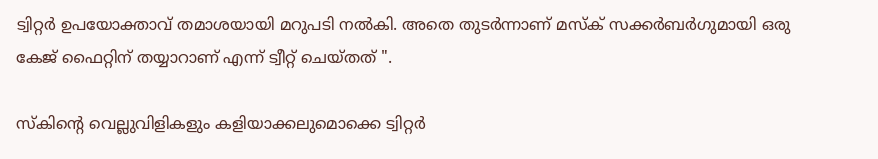ട്വിറ്റർ ഉപയോക്താവ് തമാശയായി മറുപടി നൽകി. അതെ തുടർന്നാണ് മസ്‌ക് സക്കര്‍ബര്‍ഗുമായി ഒരു കേജ് ഫൈറ്റിന് തയ്യാറാണ് എന്ന് ട്വീറ്റ് ചെയ്തത് ".

സ്‌കിന്റെ വെല്ലുവിളികളും കളിയാക്കലുമൊക്കെ ട്വിറ്റര്‍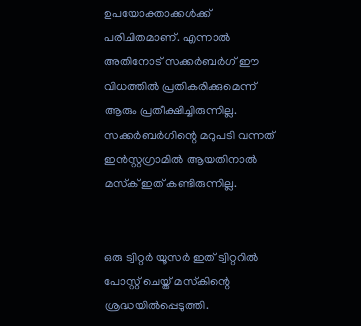ഉപയോക്താക്കള്‍ക്ക് പരിചിതമാണ്. എന്നാല്‍ അതിനോട് സക്കര്‍ബര്‍ഗ് ഈ വിധത്തില്‍ പ്രതികരിക്കുമെന്ന് ആരും പ്രതീക്ഷിച്ചിരുന്നില്ല. സക്കര്‍ബര്‍ഗിന്റെ മറുപടി വന്നത് ഇന്‍സ്റ്റഗ്രാമില്‍ ആയതിനാല്‍ മസ്‌ക് ഇത് കണ്ടിരുന്നില്ല.


ഒരു ട്വിറ്റര്‍ യൂസര്‍ ഇത് ട്വിറ്ററില്‍ പോസ്റ്റ് ചെയ്ത് മസ്‌കിന്റെ ശ്രദ്ധയില്‍പ്പെടുത്തി.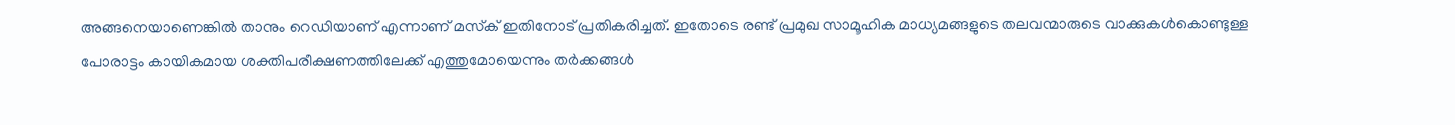അങ്ങനെയാണെങ്കില്‍ താനും റെഡിയാണ് എന്നാണ് മസ്‌ക് ഇതിനോട് പ്രതികരിച്ചത്. ഇതോടെ രണ്ട് പ്രമുഖ സാമൂഹിക മാധ്യമങ്ങളുടെ തലവന്മാരുടെ വാക്കുകള്‍കൊണ്ടുള്ള പോരാട്ടം കായികമായ ശക്തിപരീക്ഷണത്തിലേക്ക് എത്തുമോയെന്നും തര്‍ക്കങ്ങള്‍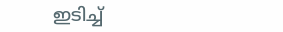ഇടിച്ച്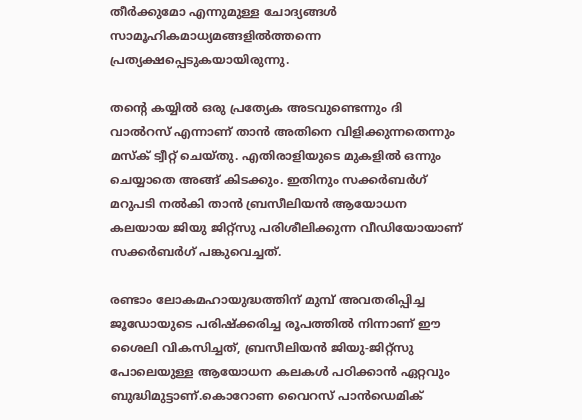തീര്‍ക്കുമോ എന്നുമുള്ള ചോദ്യങ്ങള്‍ സാമൂഹികമാധ്യമങ്ങളില്‍ത്തന്നെ പ്രത്യക്ഷപ്പെടുകയായിരുന്നു.

തന്റെ കയ്യില്‍ ഒരു പ്രത്യേക അടവുണ്ടെന്നും ദി വാല്‍റസ് എന്നാണ് താന്‍ അതിനെ വിളിക്കുന്നതെന്നും മസ്‌ക് ട്വീറ്റ് ചെയ്തു. എതിരാളിയുടെ മുകളില്‍ ഒന്നും ചെയ്യാതെ അങ്ങ് കിടക്കും. ഇതിനും സക്കര്‍ബര്‍ഗ് മറുപടി നല്‍കി താന്‍ ബ്രസീലിയന്‍ ആയോധന കലയായ ജിയു ജിറ്റ്‌സു പരിശീലിക്കുന്ന വീഡിയോയാണ് സക്കര്‍ബര്‍ഗ് പങ്കുവെച്ചത്.

രണ്ടാം ലോകമഹായുദ്ധത്തിന് മുമ്പ് അവതരിപ്പിച്ച ജൂഡോയുടെ പരിഷ്‌ക്കരിച്ച രൂപത്തിൽ നിന്നാണ് ഈ ശൈലി വികസിച്ചത്, ബ്രസീലിയൻ ജിയു-ജിറ്റ്സു പോലെയുള്ള ആയോധന കലകൾ പഠിക്കാൻ ഏറ്റവും ബുദ്ധിമുട്ടാണ്.കൊറോണ വൈറസ് പാൻഡെമിക്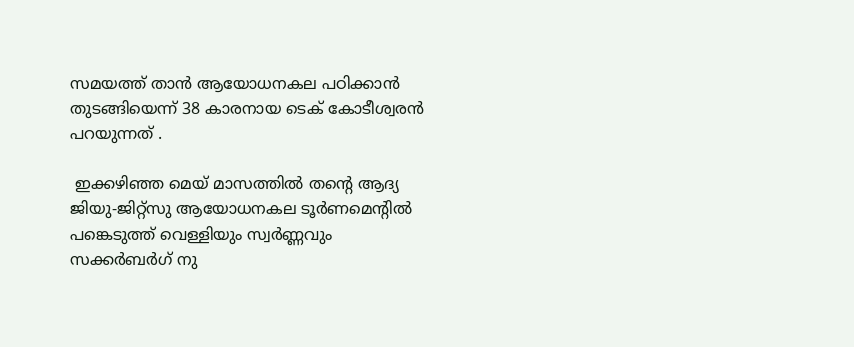സമയത്ത് താൻ ആയോധനകല പഠിക്കാൻ തുടങ്ങിയെന്ന് 38 കാരനായ ടെക് കോടീശ്വരൻ പറയുന്നത് .

 ഇക്കഴിഞ്ഞ മെയ് മാസത്തിൽ തന്റെ ആദ്യ ജിയു-ജിറ്റ്‌സു ആയോധനകല ടൂർണമെന്റിൽ പങ്കെടുത്ത് വെള്ളിയും സ്വർണ്ണവും സക്കര്‍ബര്‍ഗ് നു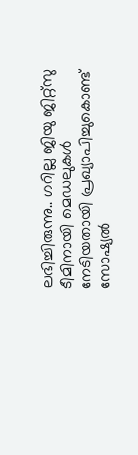ലഭിച്ചിരുന്നു.. ഗറില്ല ജിയു ജിറ്റ്‌സു ടീമിനായി മെഡലുകൾ നേടിയതായി പ്രഖ്യാപിച്ചുകൊണ്ട് സോഷ്യൽ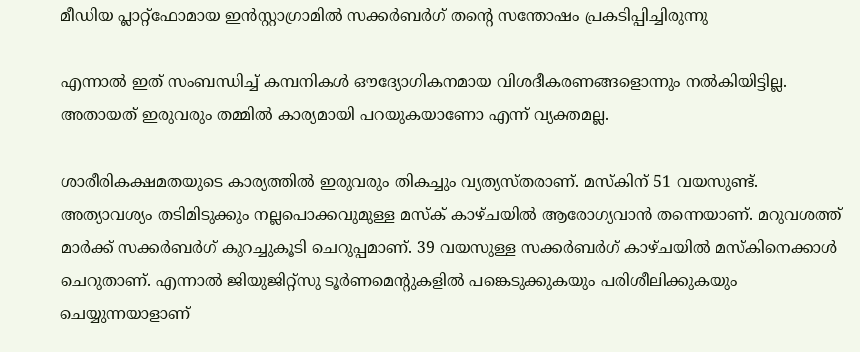മീഡിയ പ്ലാറ്റ്‌ഫോമായ ഇൻസ്റ്റാഗ്രാമിൽ സക്കർബർഗ് തന്റെ സന്തോഷം പ്രകടിപ്പിച്ചിരുന്നു

എന്നാല്‍ ഇത് സംബന്ധിച്ച് കമ്പനികള്‍ ഔദ്യോഗികനമായ വിശദീകരണങ്ങളൊന്നും നല്‍കിയിട്ടില്ല. അതായത് ഇരുവരും തമ്മില്‍ കാര്യമായി പറയുകയാണോ എന്ന് വ്യക്തമല്ല.

ശാരീരികക്ഷമതയുടെ കാര്യത്തില്‍ ഇരുവരും തികച്ചും വ്യത്യസ്തരാണ്. മസ്‌കിന് 51 വയസുണ്ട്. അത്യാവശ്യം തടിമിടുക്കും നല്ലപൊക്കവുമുള്ള മസ്‌ക് കാഴ്ചയില്‍ ആരോഗ്യവാന്‍ തന്നെയാണ്. മറുവശത്ത് മാര്‍ക്ക് സക്കര്‍ബര്‍ഗ് കുറച്ചുകൂടി ചെറുപ്പമാണ്. 39 വയസുള്ള സക്കര്‍ബര്‍ഗ് കാഴ്ചയില്‍ മസ്‌കിനെക്കാള്‍ ചെറുതാണ്. എന്നാല്‍ ജിയുജിറ്റ്സു ടൂര്‍ണമെന്റുകളില്‍ പങ്കെടുക്കുകയും പരിശീലിക്കുകയും ചെയ്യുന്നയാളാണ്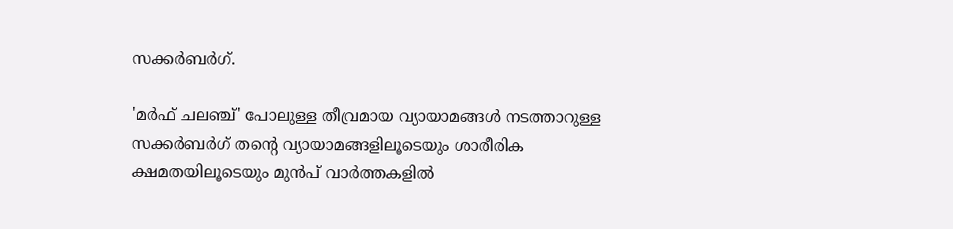സക്കര്‍ബര്‍ഗ്.

'മര്‍ഫ് ചലഞ്ച്' പോലുള്ള തീവ്രമായ വ്യായാമങ്ങള്‍ നടത്താറുള്ള സക്കര്‍ബര്‍ഗ് തന്റെ വ്യായാമങ്ങളിലൂടെയും ശാരീരിക ക്ഷമതയിലൂടെയും മുന്‍പ് വാര്‍ത്തകളില്‍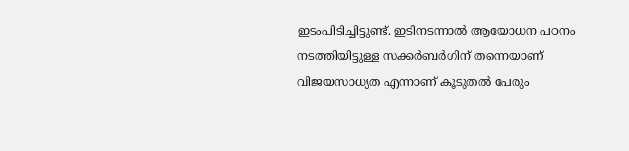ഇടംപിടിച്ചിട്ടുണ്ട്. ഇടിനടന്നാല്‍ ആയോധന പഠനം നടത്തിയിട്ടുള്ള സക്കര്‍ബര്‍ഗിന് തന്നെയാണ് വിജയസാധ്യത എന്നാണ് കൂടുതല്‍ പേരും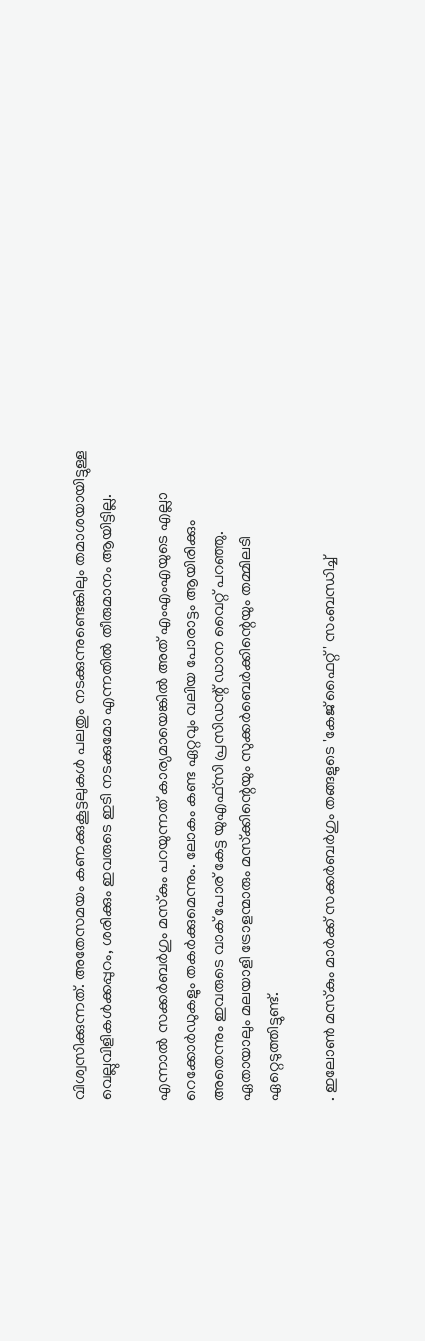വിശ്വസിക്കുന്നത്. അതേസമയം കണക്കുകൂട്ടലുകള്‍ പലതും നടക്കുന്നുണ്ടെങ്കിലും തമാശയായിട്ടുള്ള വെല്ലുവിളികള്‍ക്കപ്പുറം, ശരിക്കും ഇവരുടെ ഇടി നടക്കുമോ എന്നതില്‍ തീരുമാനം ആയിട്ടില്ല.

എന്നാല്‍ സക്കര്‍ബര്‍ഗും മസ്‌കും പറയുന്നത് കാര്യമായെങ്കില്‍ അത് എംഎംഎയുടെ എല്ലാ റെക്കോര്‍ഡുകളും തകര്‍ക്കുമെന്നും. ലോകം കണ്ട ഏറ്റവും വലിയ പോരാട്ടം ആയിരിക്കും അതെന്നും ഇവരുടെ വാക് പോര് കേട്ട യുഎഫ്സി പ്രസിഡന്റ് ഡാന വൈറ്റ് പറഞ്ഞു. ഏതായാലും മലയാളി ട്രോളന്മാരും മസ്‌ക്കിന്റെയും സുക്കര്‍ബെര്‍ക്കിന്റെയും തമ്മിലടി ഏറ്റെടുത്തിട്ടുണ്ട്.

. ഇലോൺ മസ്‌കും മാർക്ക് സക്കർബർഗും തങ്ങളുടെ 'കേജ് ഫൈറ്റ്' സംബന്ധിച്ച്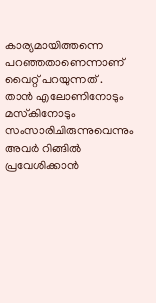കാര്യമായിത്തന്നെ പറഞ്ഞതാണെന്നാണ് വൈറ്റ് പറയുന്നത് . താൻ എലോണിനോടും മസ്‌കിനോടും സംസാരിചിരുന്നുവെന്നും അവർ റിങ്ങിൽ പ്രവേശിക്കാൻ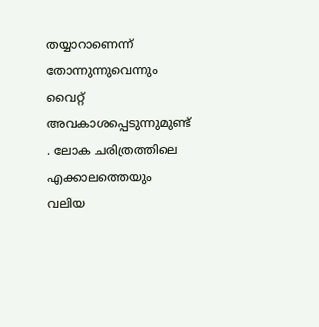തയ്യാറാണെന്ന് തോന്നുന്നുവെന്നും വൈറ്റ് അവകാശപ്പെടുന്നുമുണ്ട് . ലോക ചരിത്രത്തിലെ എക്കാലത്തെയും വലിയ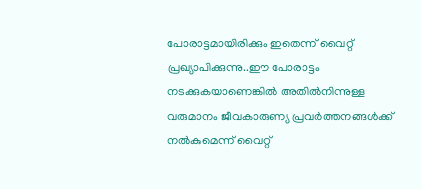പോരാട്ടമായിരിക്കും ഇതെന്ന് വൈറ്റ് പ്രഖ്യാപിക്കുന്നു..ഈ പോരാട്ടം നടക്കുകയാണെങ്കിൽ അതിൽനിന്നുള്ള വരുമാനം ജീവകാരുണ്യ പ്രവർത്തനങ്ങൾക്ക് നൽകുമെന്ന് വൈറ്റ്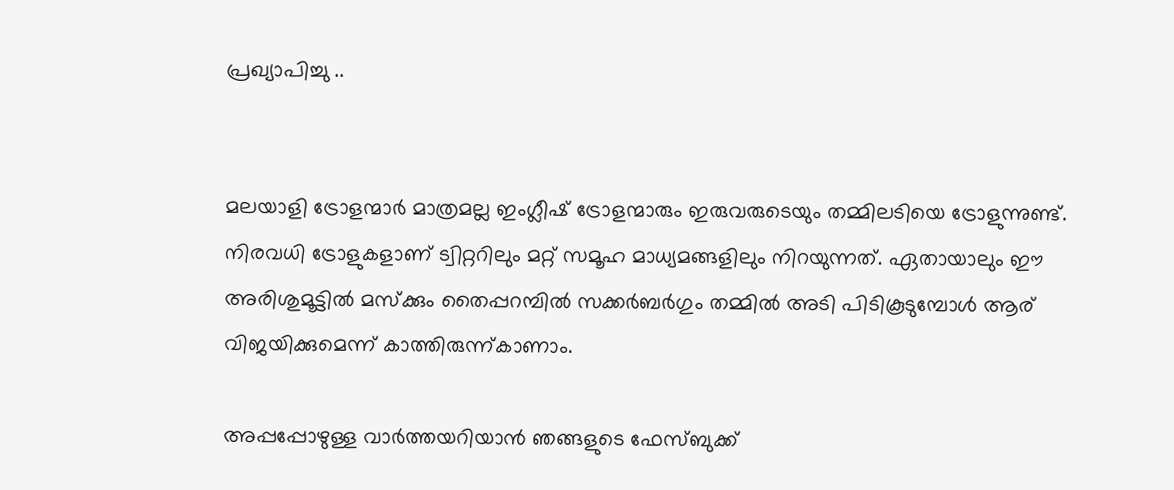പ്രഖ്യാപിച്ചു ..


മലയാളി ട്രോളന്മാര്‍ മാത്രമല്ല ഇംഗ്ലീഷ് ട്രോളന്മാരും ഇരുവരുടെയും തമ്മിലടിയെ ട്രോളുന്നുണ്ട്. നിരവധി ട്രോളുകളാണ് ട്വിറ്ററിലും മറ്റ് സമൂഹ മാധ്യമങ്ങളിലും നിറയുന്നത്. ഏതായാലും ഈ അരിശുമൂട്ടില്‍ മസ്‌ക്കും തൈപ്പറമ്പില്‍ സക്കര്‍ബര്‍ഗും തമ്മില്‍ അടി പിടികൂടുമ്പോള്‍ ആര് വിജയിക്കുമെന്ന് കാത്തിരുന്ന്കാണാം.

അപ്പപ്പോഴുള്ള വാര്‍ത്തയറിയാന്‍ ഞങ്ങളുടെ ഫേസ്‌ബുക്ക്‌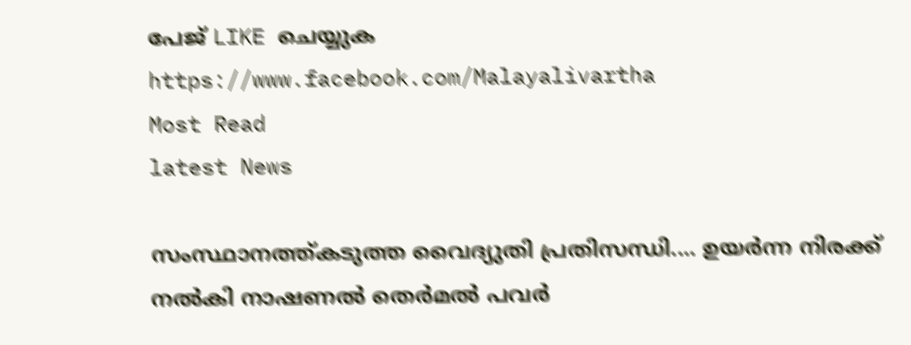പേജ് LIKE ചെയ്യുക
https://www.facebook.com/Malayalivartha
Most Read
latest News

സംസ്ഥാനത്ത്കടുത്ത വൈദ്യുതി പ്രതിസന്ധി.... ഉയർന്ന നിരക്ക് നൽകി നാഷണൽ തെർമൽ പവർ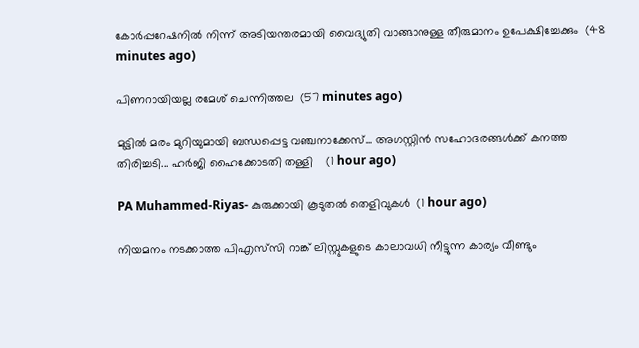കോർപ്പറേഷനിൽ നിന്ന് അടിയന്തരമായി വൈദ്യുതി വാങ്ങാനുള്ള തീരുമാനം ഉപേക്ഷിച്ചേക്കും  (48 minutes ago)

പിണറായിയല്ല രമേശ് ചെന്നിത്തല  (57 minutes ago)

മുട്ടില്‍ മരം മുറിയുമായി ബന്ധപ്പെട്ട വഞ്ചനാക്കേസ്... അഗസ്റ്റിൻ സഹോദരങ്ങൾക്ക് കനത്ത തിരിച്ചടി... ഹർജി ഹൈക്കോടതി തള്ളി    (1 hour ago)

PA Muhammed-Riyas- കുരുക്കായി കൂടുതല്‍ തെളിവുകള്‍  (1 hour ago)

നിയമനം നടക്കാത്ത പിഎസ്‌സി റാങ്ക് ലിസ്റ്റുകളുടെ കാലാവധി നീട്ടുന്ന കാര്യം വീണ്ടും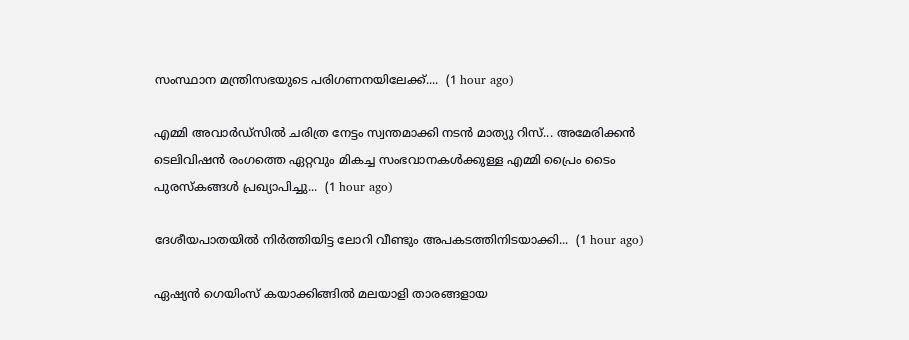സംസ്ഥാന മന്ത്രിസഭയുടെ പരിഗണനയിലേക്ക്....  (1 hour ago)

എമ്മി അവാർഡ്സിൽ ചരിത്ര നേട്ടം സ്വന്തമാക്കി നടൻ മാത്യു റിസ്... അമേരിക്കൻ ടെലിവിഷൻ രംഗത്തെ ഏറ്റവും മികച്ച സംഭവാനകൾക്കുള്ള എമ്മി പ്രൈം ടൈം പുരസ്കങ്ങൾ പ്രഖ്യാപിച്ചു...  (1 hour ago)

ദേശീയപാതയിൽ നിർത്തിയിട്ട ലോറി വീണ്ടും അപകടത്തിനിടയാക്കി...  (1 hour ago)

ഏഷ്യൻ ഗെയിംസ്‌ കയാക്കിങ്ങിൽ മലയാളി താരങ്ങളായ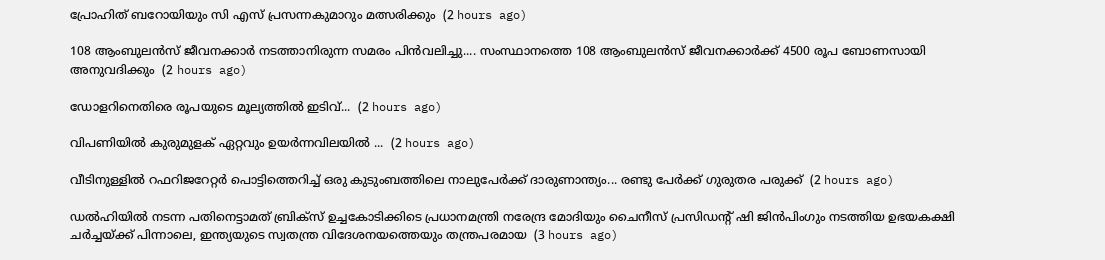പ്രോഹിത്‌ ബറോയിയും സി എസ്‌ പ്രസന്നകുമാറും മത്സരിക്കും  (2 hours ago)

108 ആംബുലൻസ് ജീവനക്കാർ നടത്താനിരുന്ന സമരം പിൻവലിച്ചു.... സംസ്ഥാനത്തെ 108 ആംബുലൻസ് ജീവനക്കാർക്ക് 4500 രൂപ ബോണസായി അനുവദിക്കും  (2 hours ago)

ഡോളറിനെതിരെ രൂപയുടെ മൂല്യത്തില്‍ ഇടിവ്...  (2 hours ago)

വിപണിയിൽ കുരുമുളക് ഏറ്റവും ഉയർന്നവിലയിൽ ...  (2 hours ago)

വീടിനുള്ളിൽ റഫറിജറേറ്റർ പൊട്ടിത്തെറിച്ച് ഒരു കുടുംബത്തിലെ നാലുപേർക്ക് ദാരുണാന്ത്യം... രണ്ടു പേർക്ക് ഗുരുതര പരുക്ക്  (2 hours ago)

ഡൽഹിയിൽ നടന്ന പതിനെട്ടാമത് ബ്രിക്സ് ഉച്ചകോടിക്കിടെ പ്രധാനമന്ത്രി നരേന്ദ്ര മോദിയും ചൈനീസ് പ്രസിഡന്റ് ഷി ജിൻപിംഗും നടത്തിയ ഉഭയകക്ഷി ചർച്ചയ്ക്ക് പിന്നാലെ, ഇന്ത്യയുടെ സ്വതന്ത്ര വിദേശനയത്തെയും തന്ത്രപരമായ  (3 hours ago)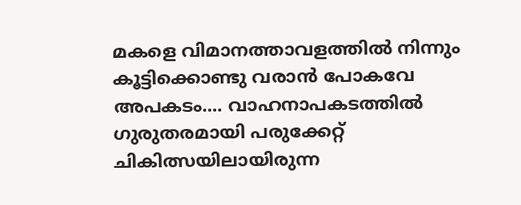മകളെ വിമാനത്താവളത്തിൽ നിന്നും കൂട്ടിക്കൊണ്ടു വരാൻ പോകവേ അപകടം.... വാഹനാപകടത്തില്‍ ഗുരുതരമായി പരുക്കേറ്റ് ചികിത്സയിലായിരുന്ന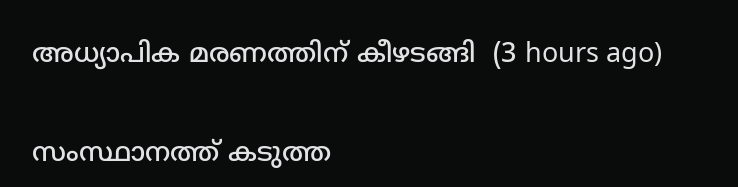അധ്യാപിക മരണത്തിന് കീഴടങ്ങി  (3 hours ago)

സംസ്ഥാനത്ത് കടുത്ത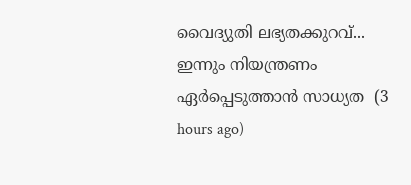വൈദ്യുതി ലഭ്യതക്കുറവ്... ഇന്നും നിയന്ത്രണം ഏർപ്പെടുത്താൻ സാധ്യത  (3 hours ago)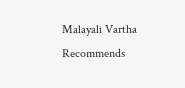Malayali Vartha Recommends